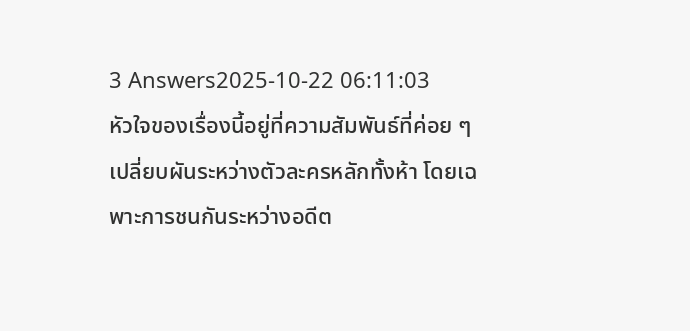3 Answers2025-10-22 06:11:03
หัวใจของเรื่องนี้อยู่ที่ความสัมพันธ์ที่ค่อย ๆ เปลี่ยบผันระหว่างตัวละครหลักทั้งห้า โดยเฉพาะการชนกันระหว่างอดีต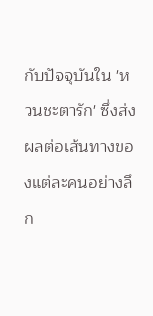กับปัจจุบันใน 'หวนชะตารัก' ซึ่งส่งผลต่อเส้นทางของแต่ละคนอย่างลึก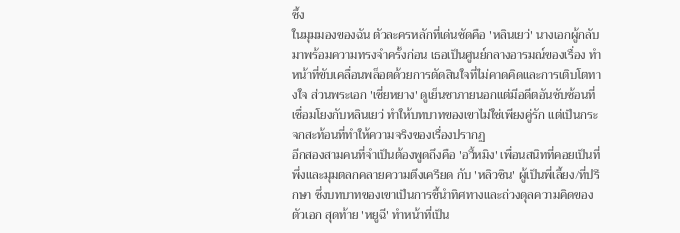ซึ้ง
ในมุมมองของฉัน ตัวละครหลักที่เด่นชัดคือ 'หลินเยว่' นางเอกผู้กลับมาพร้อมความทรงจำครั้งก่อน เธอเป็นศูนย์กลางอารมณ์ของเรื่อง ทำหน้าที่ขับเคลื่อนพล็อตด้วยการตัดสินใจที่ไม่คาดคิดและการเติบโตทางใจ ส่วนพระเอก 'เซี่ยหยาง' ดูเย็นชาภายนอกแต่มีอดีตอันซับซ้อนที่เชื่อมโยงกับหลินเยว่ ทำให้บทบาทของเขาไม่ใช่เพียงคู่รัก แต่เป็นกระจกสะท้อนที่ทำให้ความจริงของเรื่องปรากฏ
อีกสองสามคนที่จำเป็นต้องพูดถึงคือ 'อวี้หมิง' เพื่อนสนิทที่คอยเป็นที่พึ่งและมุมตลกคลายความตึงเครียด กับ 'หลิวซิน' ผู้เป็นพี่เลี้ยง/ที่ปรึกษา ซึ่งบทบาทของเขาเป็นการชี้นำทิศทางและถ่วงดุลความคิดของตัวเอก สุดท้าย 'หยูฉี' ทำหน้าที่เป็น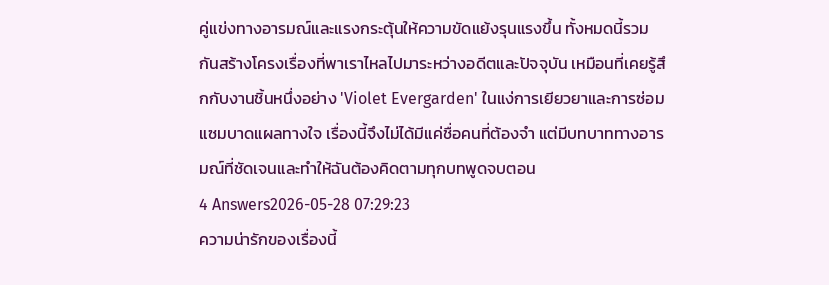คู่แข่งทางอารมณ์และแรงกระตุ้นให้ความขัดแย้งรุนแรงขึ้น ทั้งหมดนี้รวมกันสร้างโครงเรื่องที่พาเราไหลไปมาระหว่างอดีตและปัจจุบัน เหมือนที่เคยรู้สึกกับงานชิ้นหนึ่งอย่าง 'Violet Evergarden' ในแง่การเยียวยาและการซ่อมแซมบาดแผลทางใจ เรื่องนี้จึงไม่ได้มีแค่ชื่อคนที่ต้องจำ แต่มีบทบาททางอารมณ์ที่ชัดเจนและทำให้ฉันต้องคิดตามทุกบทพูดจบตอน
4 Answers2026-05-28 07:29:23
ความน่ารักของเรื่องนี้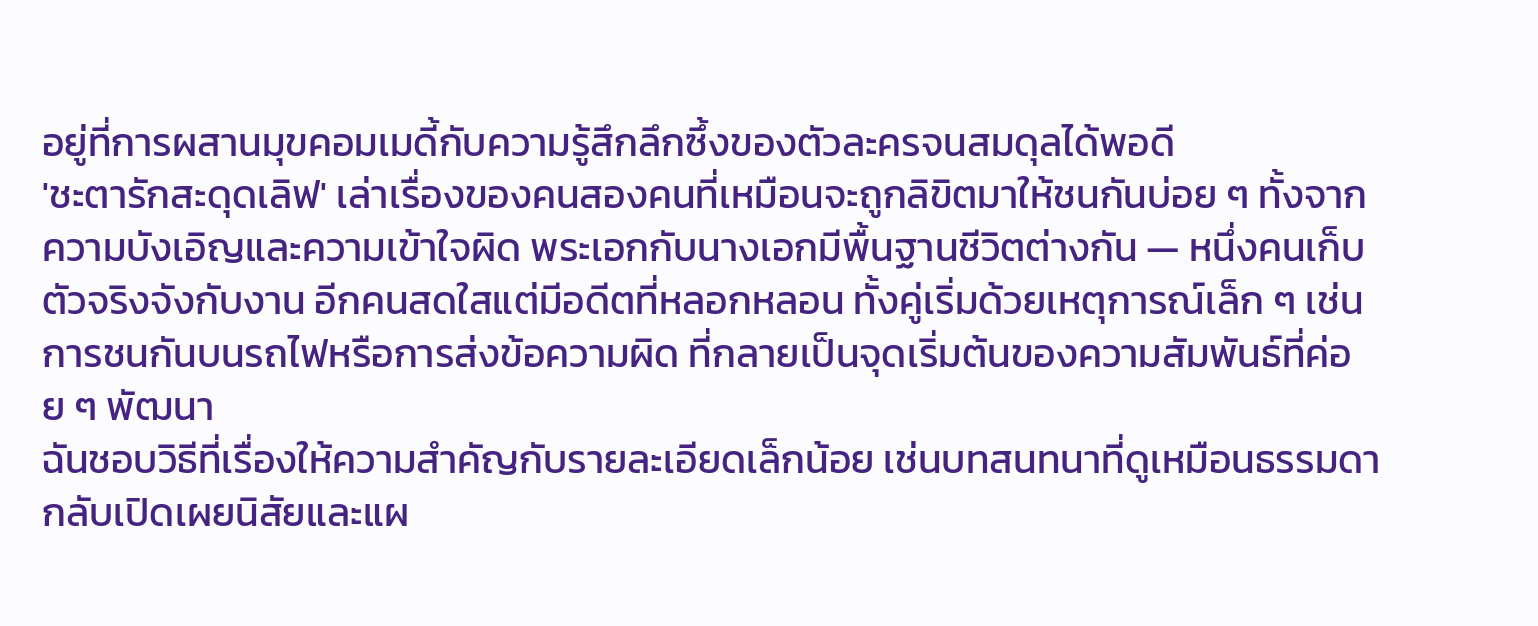อยู่ที่การผสานมุขคอมเมดี้กับความรู้สึกลึกซึ้งของตัวละครจนสมดุลได้พอดี
'ชะตารักสะดุดเลิฟ' เล่าเรื่องของคนสองคนที่เหมือนจะถูกลิขิตมาให้ชนกันบ่อย ๆ ทั้งจากความบังเอิญและความเข้าใจผิด พระเอกกับนางเอกมีพื้นฐานชีวิตต่างกัน — หนึ่งคนเก็บตัวจริงจังกับงาน อีกคนสดใสแต่มีอดีตที่หลอกหลอน ทั้งคู่เริ่มด้วยเหตุการณ์เล็ก ๆ เช่น การชนกันบนรถไฟหรือการส่งข้อความผิด ที่กลายเป็นจุดเริ่มต้นของความสัมพันธ์ที่ค่อย ๆ พัฒนา
ฉันชอบวิธีที่เรื่องให้ความสำคัญกับรายละเอียดเล็กน้อย เช่นบทสนทนาที่ดูเหมือนธรรมดากลับเปิดเผยนิสัยและแผ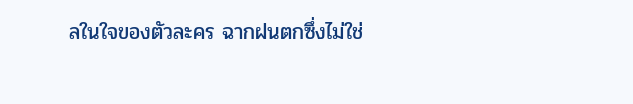ลในใจของตัวละคร ฉากฝนตกซึ่งไม่ใช่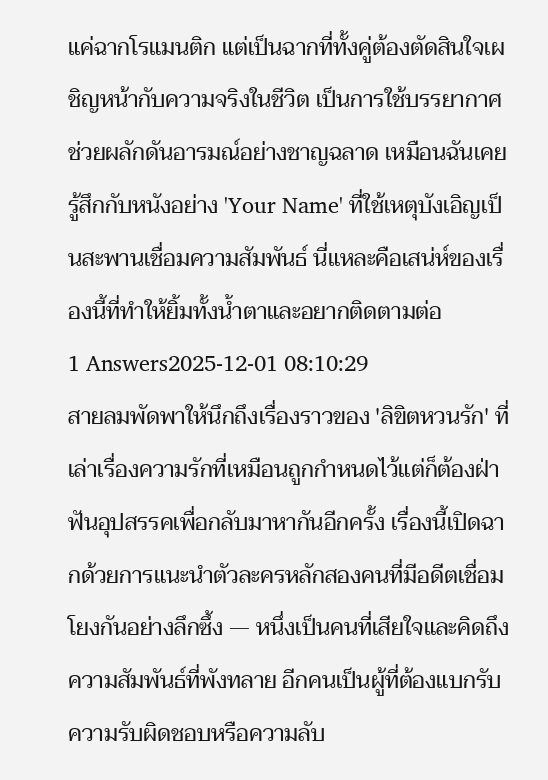แค่ฉากโรแมนติก แต่เป็นฉากที่ทั้งคู่ต้องตัดสินใจเผชิญหน้ากับความจริงในชีวิต เป็นการใช้บรรยากาศช่วยผลักดันอารมณ์อย่างชาญฉลาด เหมือนฉันเคยรู้สึกกับหนังอย่าง 'Your Name' ที่ใช้เหตุบังเอิญเป็นสะพานเชื่อมความสัมพันธ์ นี่แหละคือเสน่ห์ของเรื่องนี้ที่ทำให้ยิ้มทั้งน้ำตาและอยากติดตามต่อ
1 Answers2025-12-01 08:10:29
สายลมพัดพาให้นึกถึงเรื่องราวของ 'ลิขิตหวนรัก' ที่เล่าเรื่องความรักที่เหมือนถูกกำหนดไว้แต่ก็ต้องฝ่าฟันอุปสรรคเพื่อกลับมาหากันอีกครั้ง เรื่องนี้เปิดฉากด้วยการแนะนำตัวละครหลักสองคนที่มีอดีตเชื่อมโยงกันอย่างลึกซึ้ง — หนึ่งเป็นคนที่เสียใจและคิดถึงความสัมพันธ์ที่พังทลาย อีกคนเป็นผู้ที่ต้องแบกรับความรับผิดชอบหรือความลับ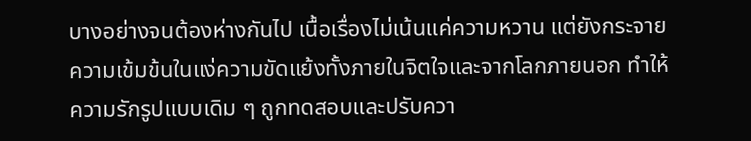บางอย่างจนต้องห่างกันไป เนื้อเรื่องไม่เน้นแค่ความหวาน แต่ยังกระจายความเข้มข้นในแง่ความขัดแย้งทั้งภายในจิตใจและจากโลกภายนอก ทำให้ความรักรูปแบบเดิม ๆ ถูกทดสอบและปรับควา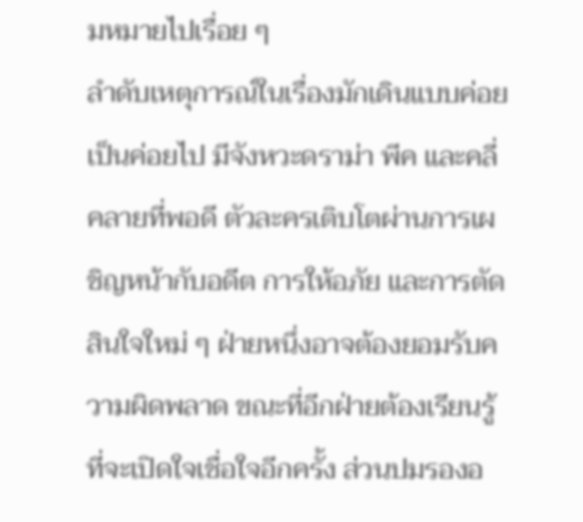มหมายไปเรื่อย ๆ
ลำดับเหตุการณ์ในเรื่องมักเดินแบบค่อยเป็นค่อยไป มีจังหวะดราม่า พีค และคลี่คลายที่พอดี ตัวละครเติบโตผ่านการเผชิญหน้ากับอดีต การให้อภัย และการตัดสินใจใหม่ ๆ ฝ่ายหนึ่งอาจต้องยอมรับความผิดพลาด ขณะที่อีกฝ่ายต้องเรียนรู้ที่จะเปิดใจเชื่อใจอีกครั้ง ส่วนปมรองอ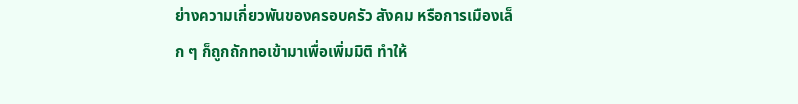ย่างความเกี่ยวพันของครอบครัว สังคม หรือการเมืองเล็ก ๆ ก็ถูกถักทอเข้ามาเพื่อเพิ่มมิติ ทำให้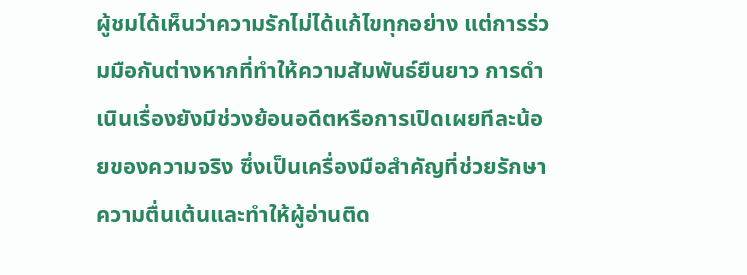ผู้ชมได้เห็นว่าความรักไม่ได้แก้ไขทุกอย่าง แต่การร่วมมือกันต่างหากที่ทำให้ความสัมพันธ์ยืนยาว การดำเนินเรื่องยังมีช่วงย้อนอดีตหรือการเปิดเผยทีละน้อยของความจริง ซึ่งเป็นเครื่องมือสำคัญที่ช่วยรักษาความตื่นเต้นและทำให้ผู้อ่านติด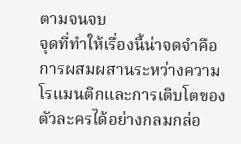ตามจนจบ
จุดที่ทำให้เรื่องนี้น่าจดจำคือการผสมผสานระหว่างความโรแมนติกและการเติบโตของตัวละครได้อย่างกลมกล่อ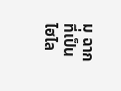ม ฉากที่เป็นไฮไล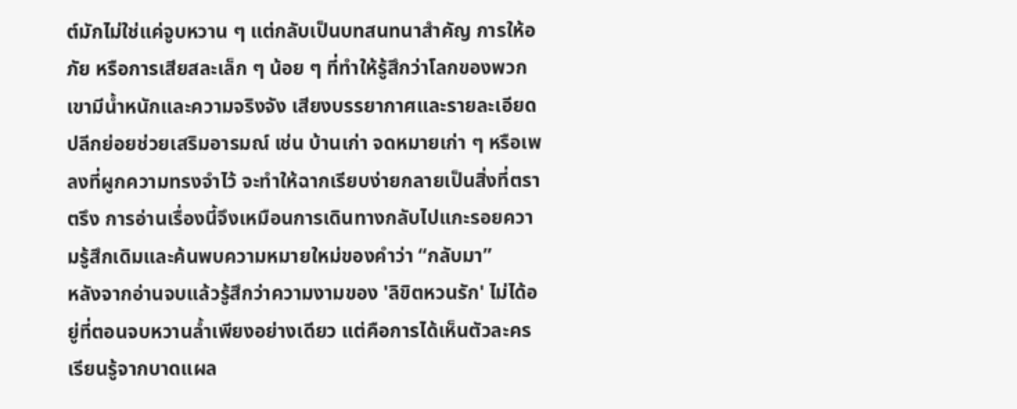ต์มักไม่ใช่แค่จูบหวาน ๆ แต่กลับเป็นบทสนทนาสำคัญ การให้อภัย หรือการเสียสละเล็ก ๆ น้อย ๆ ที่ทำให้รู้สึกว่าโลกของพวกเขามีน้ำหนักและความจริงจัง เสียงบรรยากาศและรายละเอียดปลีกย่อยช่วยเสริมอารมณ์ เช่น บ้านเก่า จดหมายเก่า ๆ หรือเพลงที่ผูกความทรงจำไว้ จะทำให้ฉากเรียบง่ายกลายเป็นสิ่งที่ตราตรึง การอ่านเรื่องนี้จึงเหมือนการเดินทางกลับไปแกะรอยความรู้สึกเดิมและค้นพบความหมายใหม่ของคำว่า “กลับมา”
หลังจากอ่านจบแล้วรู้สึกว่าความงามของ 'ลิขิตหวนรัก' ไม่ได้อยู่ที่ตอนจบหวานล้ำเพียงอย่างเดียว แต่คือการได้เห็นตัวละครเรียนรู้จากบาดแผล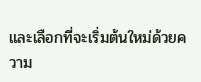และเลือกที่จะเริ่มต้นใหม่ด้วยความ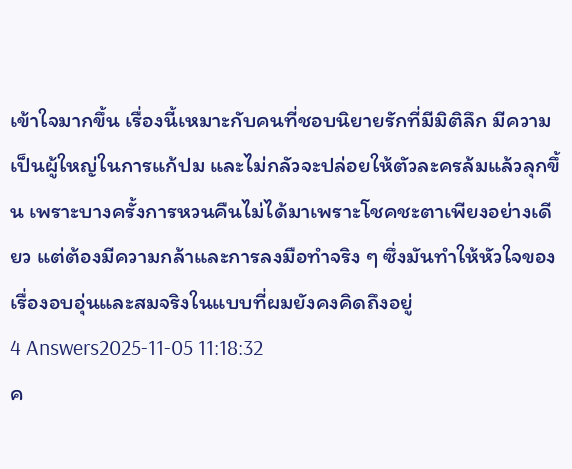เข้าใจมากขึ้น เรื่องนี้เหมาะกับคนที่ชอบนิยายรักที่มีมิติลึก มีความเป็นผู้ใหญ่ในการแก้ปม และไม่กลัวจะปล่อยให้ตัวละครล้มแล้วลุกขึ้น เพราะบางครั้งการหวนคืนไม่ได้มาเพราะโชคชะตาเพียงอย่างเดียว แต่ต้องมีความกล้าและการลงมือทำจริง ๆ ซึ่งมันทำให้หัวใจของเรื่องอบอุ่นและสมจริงในแบบที่ผมยังคงคิดถึงอยู่
4 Answers2025-11-05 11:18:32
ค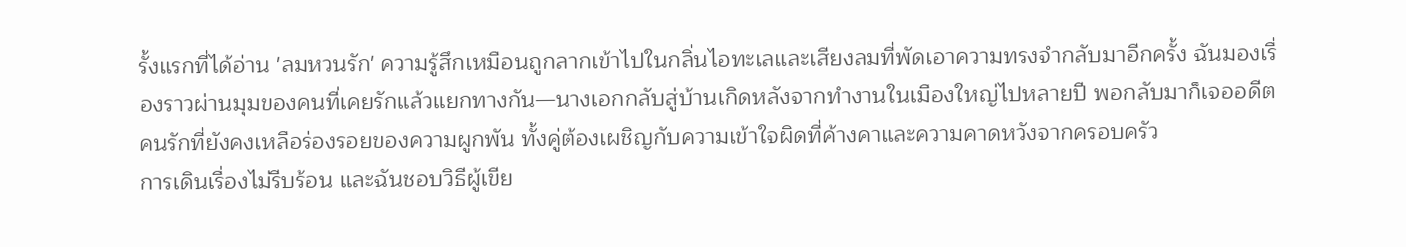รั้งแรกที่ได้อ่าน 'ลมหวนรัก' ความรู้สึกเหมือนถูกลากเข้าไปในกลิ่นไอทะเลและเสียงลมที่พัดเอาความทรงจำกลับมาอีกครั้ง ฉันมองเรื่องราวผ่านมุมของคนที่เคยรักแล้วแยกทางกัน—นางเอกกลับสู่บ้านเกิดหลังจากทำงานในเมืองใหญ่ไปหลายปี พอกลับมาก็เจออดีตคนรักที่ยังคงเหลือร่องรอยของความผูกพัน ทั้งคู่ต้องเผชิญกับความเข้าใจผิดที่ค้างคาและความคาดหวังจากครอบครัว
การเดินเรื่องไม่รีบร้อน และฉันชอบวิธีผู้เขีย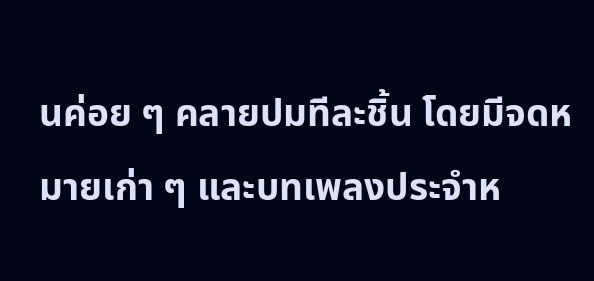นค่อย ๆ คลายปมทีละชิ้น โดยมีจดหมายเก่า ๆ และบทเพลงประจำห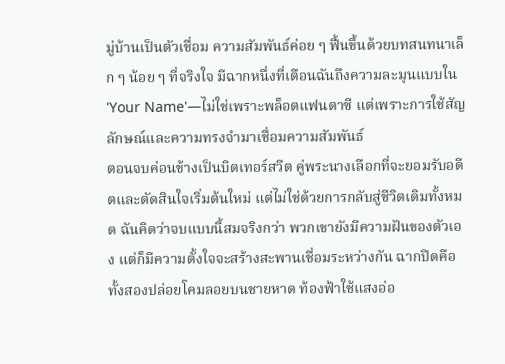มู่บ้านเป็นตัวเชื่อม ความสัมพันธ์ค่อย ๆ ฟื้นขึ้นด้วยบทสนทนาเล็ก ๆ น้อย ๆ ที่จริงใจ มีฉากหนึ่งที่เตือนฉันถึงความละมุนแบบใน 'Your Name'—ไม่ใช่เพราะพล็อตแฟนตาซี แต่เพราะการใช้สัญลักษณ์และความทรงจำมาเชื่อมความสัมพันธ์
ตอนจบค่อนข้างเป็นบิตเทอร์สวีต คู่พระนางเลือกที่จะยอมรับอดีตและตัดสินใจเริ่มต้นใหม่ แต่ไม่ใช่ด้วยการกลับสู่ชีวิตเดิมทั้งหมด ฉันคิดว่าจบแบบนี้สมจริงกว่า พวกเขายังมีความฝันของตัวเอง แต่ก็มีความตั้งใจจะสร้างสะพานเชื่อมระหว่างกัน ฉากปิดคือทั้งสองปล่อยโคมลอยบนชายหาด ท้องฟ้าใช้แสงอ่อ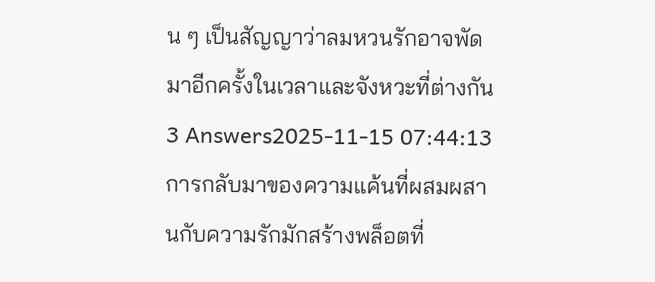น ๆ เป็นสัญญาว่าลมหวนรักอาจพัดมาอีกครั้งในเวลาและจังหวะที่ต่างกัน
3 Answers2025-11-15 07:44:13
การกลับมาของความแค้นที่ผสมผสานกับความรักมักสร้างพล็อตที่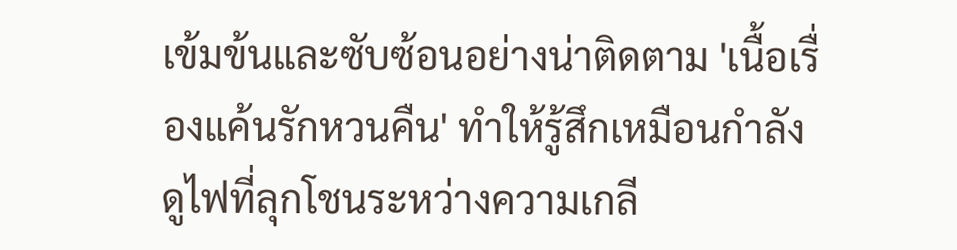เข้มข้นและซับซ้อนอย่างน่าติดตาม 'เนื้อเรื่องแค้นรักหวนคืน' ทำให้รู้สึกเหมือนกำลังดูไฟที่ลุกโชนระหว่างความเกลี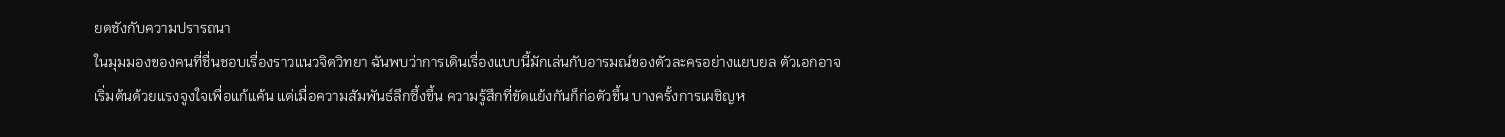ยดชังกับความปรารถนา
ในมุมมองของคนที่ชื่นชอบเรื่องราวแนวจิตวิทยา ฉันพบว่าการเดินเรื่องแบบนี้มักเล่นกับอารมณ์ของตัวละครอย่างแยบยล ตัวเอกอาจเริ่มต้นด้วยแรงจูงใจเพื่อแก้แค้น แต่เมื่อความสัมพันธ์ลึกซึ้งขึ้น ความรู้สึกที่ขัดแย้งกันก็ก่อตัวขึ้น บางครั้งการเผชิญห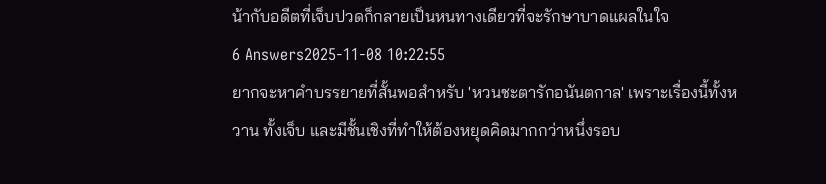น้ากับอดีตที่เจ็บปวดก็กลายเป็นหนทางเดียวที่จะรักษาบาดแผลในใจ
6 Answers2025-11-08 10:22:55
ยากจะหาคำบรรยายที่สั้นพอสำหรับ 'หวนชะตารักอนันตกาล' เพราะเรื่องนี้ทั้งหวาน ทั้งเจ็บ และมีชั้นเชิงที่ทำให้ต้องหยุดคิดมากกว่าหนึ่งรอบ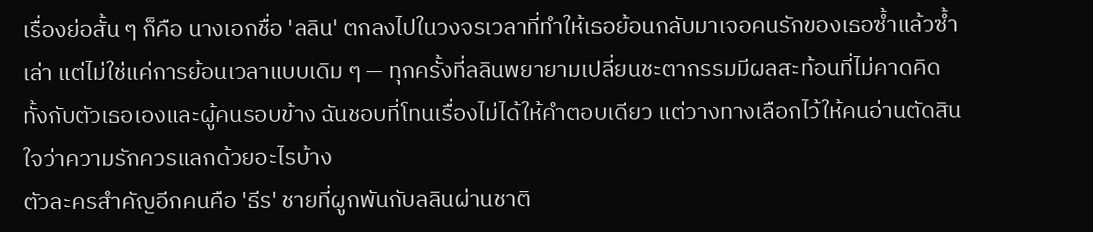เรื่องย่อสั้น ๆ ก็คือ นางเอกชื่อ 'ลลิน' ตกลงไปในวงจรเวลาที่ทำให้เธอย้อนกลับมาเจอคนรักของเธอซ้ำแล้วซ้ำเล่า แต่ไม่ใช่แค่การย้อนเวลาแบบเดิม ๆ — ทุกครั้งที่ลลินพยายามเปลี่ยนชะตากรรมมีผลสะท้อนที่ไม่คาดคิด ทั้งกับตัวเธอเองและผู้คนรอบข้าง ฉันชอบที่โทนเรื่องไม่ได้ให้คำตอบเดียว แต่วางทางเลือกไว้ให้คนอ่านตัดสินใจว่าความรักควรแลกด้วยอะไรบ้าง
ตัวละครสำคัญอีกคนคือ 'ธีร' ชายที่ผูกพันกับลลินผ่านชาติ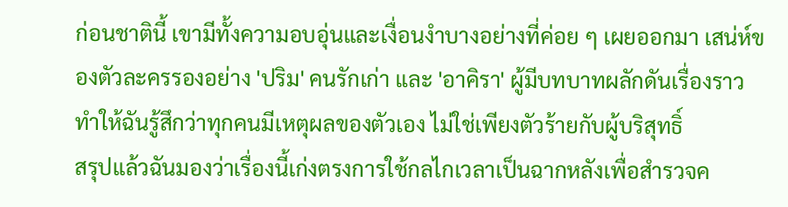ก่อนชาตินี้ เขามีทั้งความอบอุ่นและเงื่อนงำบางอย่างที่ค่อย ๆ เผยออกมา เสน่ห์ของตัวละครรองอย่าง 'ปริม' คนรักเก่า และ 'อาคิรา' ผู้มีบทบาทผลักดันเรื่องราว ทำให้ฉันรู้สึกว่าทุกคนมีเหตุผลของตัวเอง ไม่ใช่เพียงตัวร้ายกับผู้บริสุทธิ์
สรุปแล้วฉันมองว่าเรื่องนี้เก่งตรงการใช้กลไกเวลาเป็นฉากหลังเพื่อสำรวจค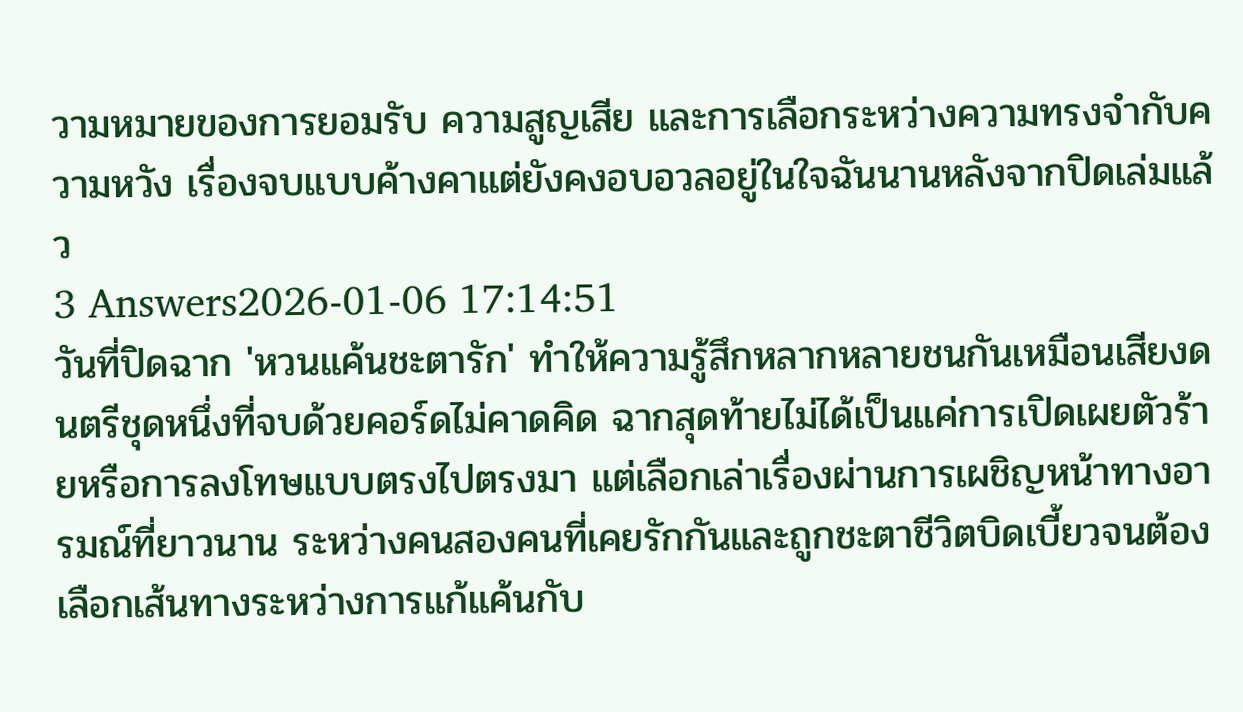วามหมายของการยอมรับ ความสูญเสีย และการเลือกระหว่างความทรงจำกับความหวัง เรื่องจบแบบค้างคาแต่ยังคงอบอวลอยู่ในใจฉันนานหลังจากปิดเล่มแล้ว
3 Answers2026-01-06 17:14:51
วันที่ปิดฉาก 'หวนแค้นชะตารัก' ทำให้ความรู้สึกหลากหลายชนกันเหมือนเสียงดนตรีชุดหนึ่งที่จบด้วยคอร์ดไม่คาดคิด ฉากสุดท้ายไม่ได้เป็นแค่การเปิดเผยตัวร้ายหรือการลงโทษแบบตรงไปตรงมา แต่เลือกเล่าเรื่องผ่านการเผชิญหน้าทางอารมณ์ที่ยาวนาน ระหว่างคนสองคนที่เคยรักกันและถูกชะตาชีวิตบิดเบี้ยวจนต้องเลือกเส้นทางระหว่างการแก้แค้นกับ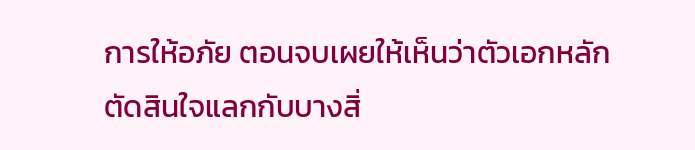การให้อภัย ตอนจบเผยให้เห็นว่าตัวเอกหลักตัดสินใจแลกกับบางสิ่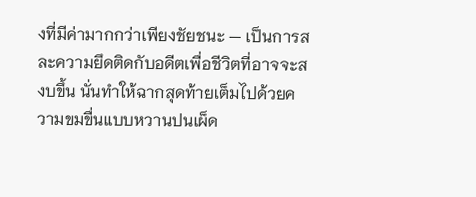งที่มีค่ามากกว่าเพียงชัยชนะ — เป็นการสละความยึดติดกับอดีตเพื่อชีวิตที่อาจจะสงบขึ้น นั่นทำให้ฉากสุดท้ายเต็มไปด้วยความขมขื่นแบบหวานปนเผ็ด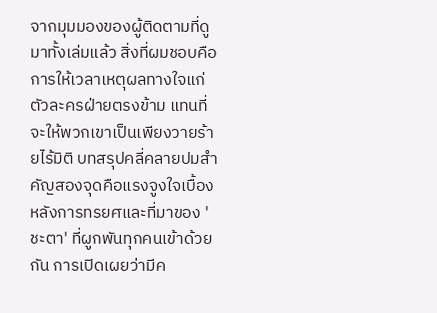จากมุมมองของผู้ติดตามที่ดูมาทั้งเล่มแล้ว สิ่งที่ผมชอบคือการให้เวลาเหตุผลทางใจแก่ตัวละครฝ่ายตรงข้าม แทนที่จะให้พวกเขาเป็นเพียงวายร้ายไร้มิติ บทสรุปคลี่คลายปมสำคัญสองจุดคือแรงจูงใจเบื้องหลังการทรยศและที่มาของ 'ชะตา' ที่ผูกพันทุกคนเข้าด้วยกัน การเปิดเผยว่ามีค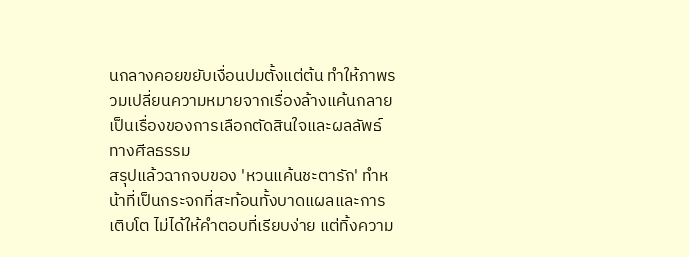นกลางคอยขยับเงื่อนปมตั้งแต่ต้น ทำให้ภาพรวมเปลี่ยนความหมายจากเรื่องล้างแค้นกลายเป็นเรื่องของการเลือกตัดสินใจและผลลัพธ์ทางศีลธรรม
สรุปแล้วฉากจบของ 'หวนแค้นชะตารัก' ทำหน้าที่เป็นกระจกที่สะท้อนทั้งบาดแผลและการเติบโต ไม่ได้ให้คำตอบที่เรียบง่าย แต่ทิ้งความ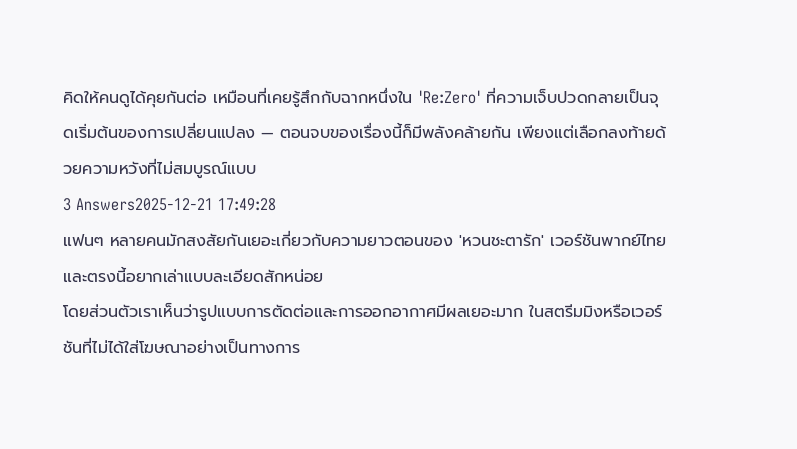คิดให้คนดูได้คุยกันต่อ เหมือนที่เคยรู้สึกกับฉากหนึ่งใน 'Re:Zero' ที่ความเจ็บปวดกลายเป็นจุดเริ่มต้นของการเปลี่ยนแปลง — ตอนจบของเรื่องนี้ก็มีพลังคล้ายกัน เพียงแต่เลือกลงท้ายด้วยความหวังที่ไม่สมบูรณ์แบบ
3 Answers2025-12-21 17:49:28
แฟนๆ หลายคนมักสงสัยกันเยอะเกี่ยวกับความยาวตอนของ 'หวนชะตารัก' เวอร์ชันพากย์ไทย และตรงนี้อยากเล่าแบบละเอียดสักหน่อย
โดยส่วนตัวเราเห็นว่ารูปแบบการตัดต่อและการออกอากาศมีผลเยอะมาก ในสตรีมมิงหรือเวอร์ชันที่ไม่ได้ใส่โฆษณาอย่างเป็นทางการ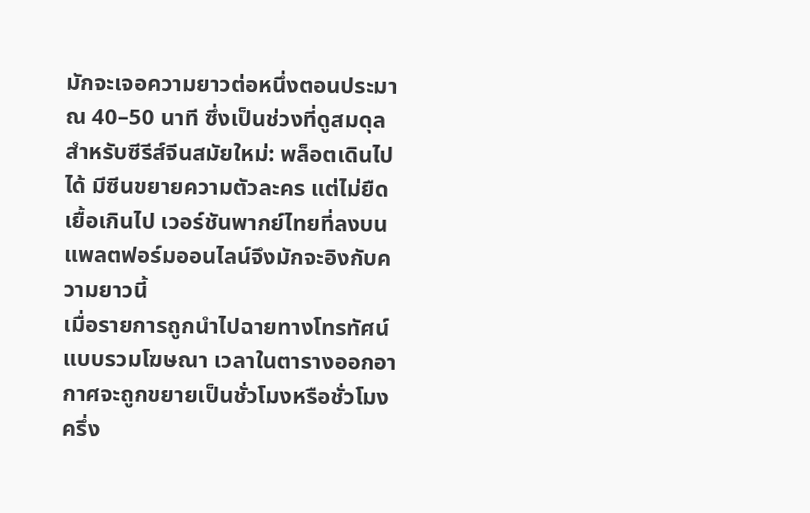มักจะเจอความยาวต่อหนึ่งตอนประมาณ 40–50 นาที ซึ่งเป็นช่วงที่ดูสมดุลสำหรับซีรีส์จีนสมัยใหม่: พล็อตเดินไปได้ มีซีนขยายความตัวละคร แต่ไม่ยืดเยื้อเกินไป เวอร์ชันพากย์ไทยที่ลงบนแพลตฟอร์มออนไลน์จึงมักจะอิงกับความยาวนี้
เมื่อรายการถูกนำไปฉายทางโทรทัศน์แบบรวมโฆษณา เวลาในตารางออกอากาศจะถูกขยายเป็นชั่วโมงหรือชั่วโมงครึ่ง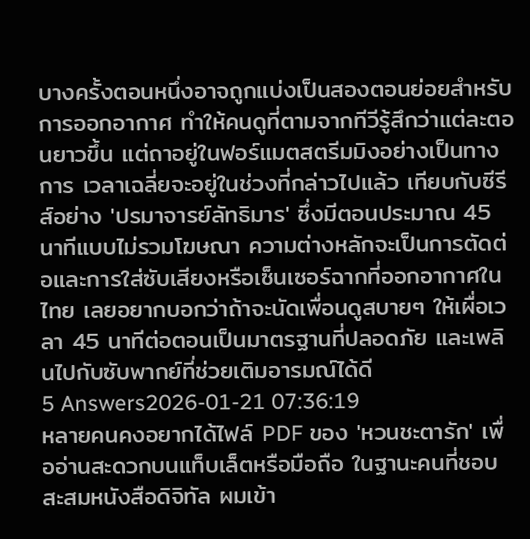บางครั้งตอนหนึ่งอาจถูกแบ่งเป็นสองตอนย่อยสำหรับการออกอากาศ ทำให้คนดูที่ตามจากทีวีรู้สึกว่าแต่ละตอนยาวขึ้น แต่ถาอยู่ในฟอร์แมตสตรีมมิงอย่างเป็นทางการ เวลาเฉลี่ยจะอยู่ในช่วงที่กล่าวไปแล้ว เทียบกับซีรีส์อย่าง 'ปรมาจารย์ลัทธิมาร' ซึ่งมีตอนประมาณ 45 นาทีแบบไม่รวมโฆษณา ความต่างหลักจะเป็นการตัดต่อและการใส่ซับเสียงหรือเซ็นเซอร์ฉากที่ออกอากาศในไทย เลยอยากบอกว่าถ้าจะนัดเพื่อนดูสบายๆ ให้เผื่อเวลา 45 นาทีต่อตอนเป็นมาตรฐานที่ปลอดภัย และเพลินไปกับซับพากย์ที่ช่วยเติมอารมณ์ได้ดี
5 Answers2026-01-21 07:36:19
หลายคนคงอยากได้ไฟล์ PDF ของ 'หวนชะตารัก' เพื่ออ่านสะดวกบนแท็บเล็ตหรือมือถือ ในฐานะคนที่ชอบสะสมหนังสือดิจิทัล ผมเข้า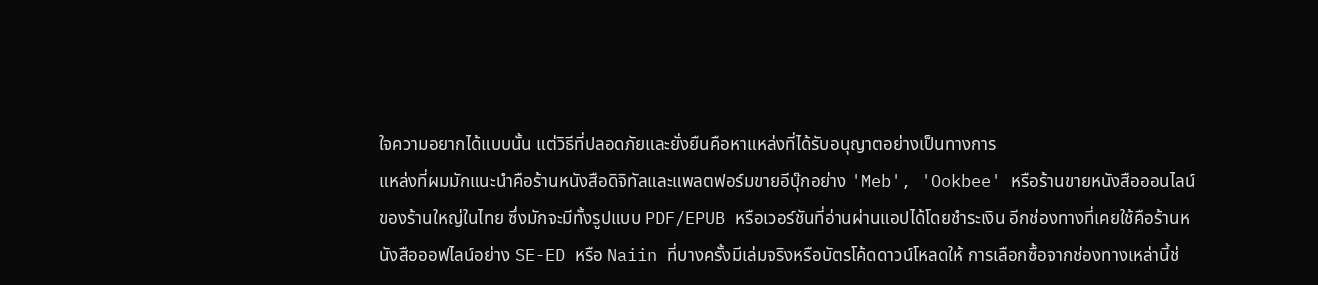ใจความอยากได้แบบนั้น แต่วิธีที่ปลอดภัยและยั่งยืนคือหาแหล่งที่ได้รับอนุญาตอย่างเป็นทางการ
แหล่งที่ผมมักแนะนำคือร้านหนังสือดิจิทัลและแพลตฟอร์มขายอีบุ๊กอย่าง 'Meb', 'Ookbee' หรือร้านขายหนังสือออนไลน์ของร้านใหญ่ในไทย ซึ่งมักจะมีทั้งรูปแบบ PDF/EPUB หรือเวอร์ชันที่อ่านผ่านแอปได้โดยชำระเงิน อีกช่องทางที่เคยใช้คือร้านหนังสือออฟไลน์อย่าง SE-ED หรือ Naiin ที่บางครั้งมีเล่มจริงหรือบัตรโค้ดดาวน์โหลดให้ การเลือกซื้อจากช่องทางเหล่านี้ช่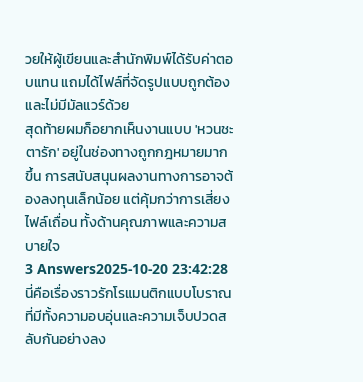วยให้ผู้เขียนและสำนักพิมพ์ได้รับค่าตอบแทน แถมได้ไฟล์ที่จัดรูปแบบถูกต้องและไม่มีมัลแวร์ด้วย
สุดท้ายผมก็อยากเห็นงานแบบ 'หวนชะตารัก' อยู่ในช่องทางถูกกฎหมายมากขึ้น การสนับสนุนผลงานทางการอาจต้องลงทุนเล็กน้อย แต่คุ้มกว่าการเสี่ยงไฟล์เถื่อน ทั้งด้านคุณภาพและความสบายใจ
3 Answers2025-10-20 23:42:28
นี่คือเรื่องราวรักโรแมนติกแบบโบราณที่มีทั้งความอบอุ่นและความเจ็บปวดสลับกันอย่างลง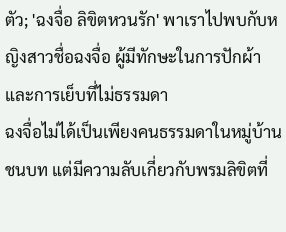ตัว; 'ฉงจื่อ ลิขิตหวนรัก' พาเราไปพบกับหญิงสาวชื่อฉงจื่อ ผู้มีทักษะในการปักผ้าและการเย็บที่ไม่ธรรมดา
ฉงจื่อไม่ได้เป็นเพียงคนธรรมดาในหมู่บ้านชนบท แต่มีความลับเกี่ยวกับพรมลิขิตที่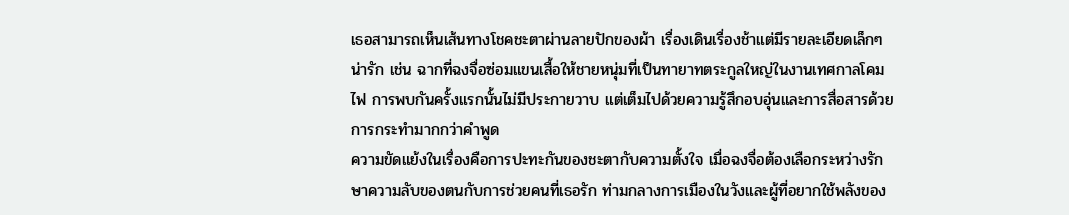เธอสามารถเห็นเส้นทางโชคชะตาผ่านลายปักของผ้า เรื่องเดินเรื่องช้าแต่มีรายละเอียดเล็กๆ น่ารัก เช่น ฉากที่ฉงจื่อซ่อมแขนเสื้อให้ชายหนุ่มที่เป็นทายาทตระกูลใหญ่ในงานเทศกาลโคมไฟ การพบกันครั้งแรกนั้นไม่มีประกายวาบ แต่เต็มไปด้วยความรู้สึกอบอุ่นและการสื่อสารด้วยการกระทำมากกว่าคำพูด
ความขัดแย้งในเรื่องคือการปะทะกันของชะตากับความตั้งใจ เมื่อฉงจื่อต้องเลือกระหว่างรักษาความลับของตนกับการช่วยคนที่เธอรัก ท่ามกลางการเมืองในวังและผู้ที่อยากใช้พลังของ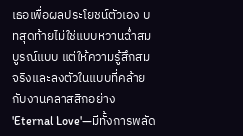เธอเพื่อผลประโยชน์ตัวเอง บทสุดท้ายไม่ใช่แบบหวานฉ่ำสมบูรณ์แบบ แต่ให้ความรู้สึกสมจริงและลงตัวในแบบที่คล้ายกับงานคลาสสิกอย่าง 'Eternal Love'—มีทั้งการพลัด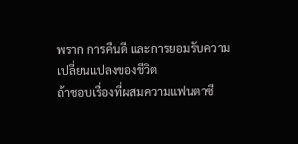พราก การคืนดี และการยอมรับความเปลี่ยนแปลงของชีวิต
ถ้าชอบเรื่องที่ผสมความแฟนตาซี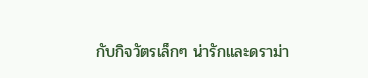กับกิจวัตรเล็กๆ น่ารักและดราม่า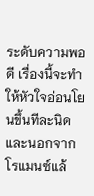ระดับความพอดี เรื่องนี้จะทำให้หัวใจอ่อนโยนขึ้นทีละนิด และนอกจากโรแมนซ์แล้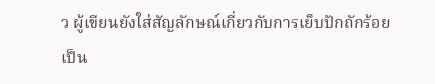ว ผู้เขียนยังใส่สัญลักษณ์เกี่ยวกับการเย็บปักถักร้อยเป็น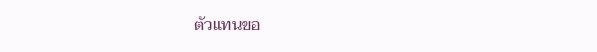ตัวแทนขอ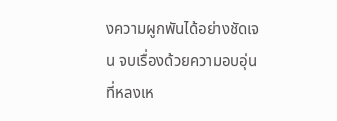งความผูกพันได้อย่างชัดเจน จบเรื่องด้วยความอบอุ่นที่หลงเห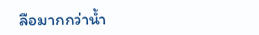ลือมากกว่าน้ำ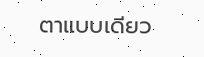ตาแบบเดียว